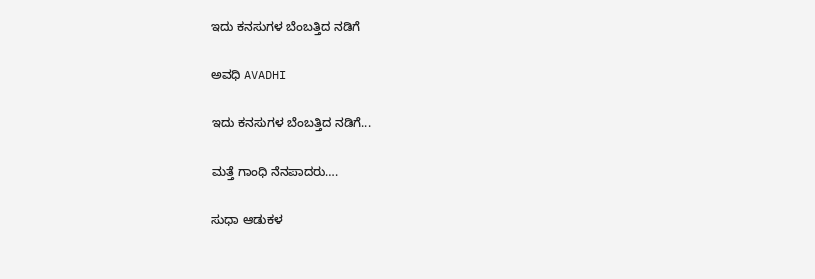ಇದು ಕನಸುಗಳ ಬೆಂಬತ್ತಿದ ನಡಿಗೆ‍

ಅವಧಿ AVADHI

ಇದು ಕನಸುಗಳ ಬೆಂಬತ್ತಿದ ನಡಿಗೆ...

ಮತ್ತೆ ಗಾಂಧಿ ನೆನಪಾದರು….

ಸುಧಾ ಆಡುಕಳ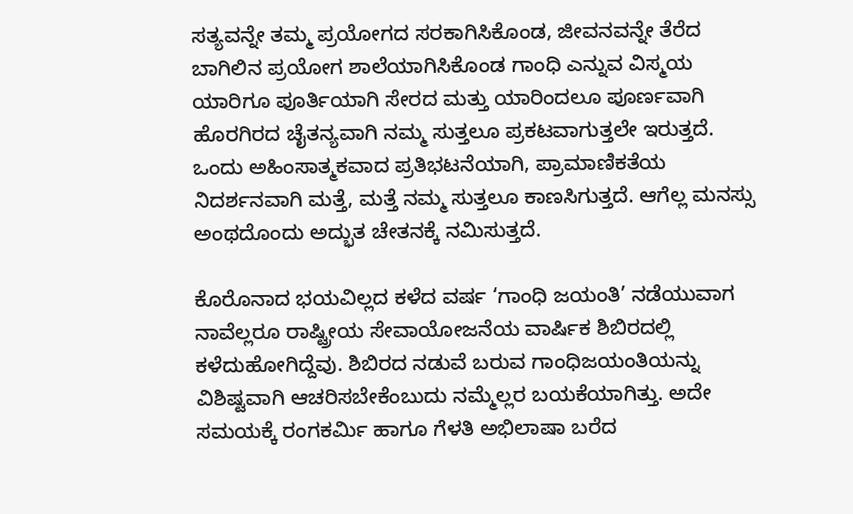ಸತ್ಯವನ್ನೇ ತಮ್ಮ ಪ್ರಯೋಗದ ಸರಕಾಗಿಸಿಕೊಂಡ, ಜೀವನವನ್ನೇ ತೆರೆದ ಬಾಗಿಲಿನ ಪ್ರಯೋಗ ಶಾಲೆಯಾಗಿಸಿಕೊಂಡ ಗಾಂಧಿ ಎನ್ನುವ ವಿಸ್ಮಯ ಯಾರಿಗೂ ಪೂರ್ತಿಯಾಗಿ ಸೇರದ ಮತ್ತು ಯಾರಿಂದಲೂ ಪೂರ್ಣವಾಗಿ ಹೊರಗಿರದ ಚೈತನ್ಯವಾಗಿ ನಮ್ಮ ಸುತ್ತಲೂ ಪ್ರಕಟವಾಗುತ್ತಲೇ ಇರುತ್ತದೆ. ಒಂದು ಅಹಿಂಸಾತ್ಮಕವಾದ ಪ್ರತಿಭಟನೆಯಾಗಿ, ಪ್ರಾಮಾಣಿಕತೆಯ ನಿದರ್ಶನವಾಗಿ ಮತ್ತೆ, ಮತ್ತೆ ನಮ್ಮ ಸುತ್ತಲೂ ಕಾಣಸಿಗುತ್ತದೆ. ಆಗೆಲ್ಲ ಮನಸ್ಸು ಅಂಥದೊಂದು ಅದ್ಭುತ ಚೇತನಕ್ಕೆ ನಮಿಸುತ್ತದೆ.

ಕೊರೊನಾದ ಭಯವಿಲ್ಲದ ಕಳೆದ ವರ್ಷ ‘ಗಾಂಧಿ ಜಯಂತಿ’ ನಡೆಯುವಾಗ ನಾವೆಲ್ಲರೂ ರಾಷ್ಟ್ರೀಯ ಸೇವಾಯೋಜನೆಯ ವಾರ್ಷಿಕ ಶಿಬಿರದಲ್ಲಿ ಕಳೆದುಹೋಗಿದ್ದೆವು. ಶಿಬಿರದ ನಡುವೆ ಬರುವ ಗಾಂಧಿಜಯಂತಿಯನ್ನು ವಿಶಿಷ್ಟವಾಗಿ ಆಚರಿಸಬೇಕೆಂಬುದು ನಮ್ಮೆಲ್ಲರ ಬಯಕೆಯಾಗಿತ್ತು. ಅದೇ ಸಮಯಕ್ಕೆ ರಂಗಕರ್ಮಿ ಹಾಗೂ ಗೆಳತಿ ಅಭಿಲಾಷಾ ಬರೆದ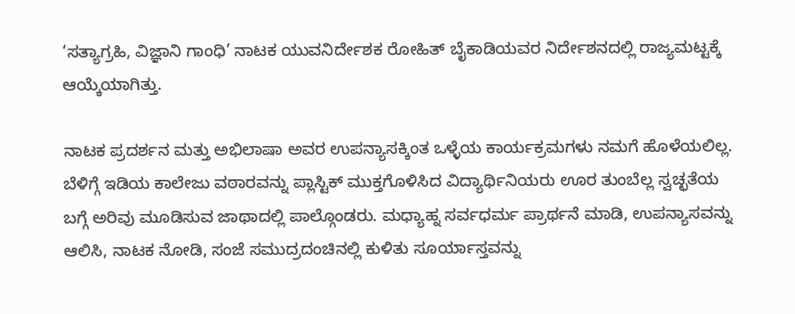‘ಸತ್ಯಾಗ್ರಹಿ, ವಿಜ್ಞಾನಿ ಗಾಂಧಿ’ ನಾಟಕ ಯುವನಿರ್ದೇಶಕ ರೋಹಿತ್ ಬೈಕಾಡಿಯವರ ನಿರ್ದೇಶನದಲ್ಲಿ ರಾಜ್ಯಮಟ್ಟಕ್ಕೆ ಆಯ್ಕೆಯಾಗಿತ್ತು.

ನಾಟಕ ಪ್ರದರ್ಶನ ಮತ್ತು ಅಭಿಲಾಷಾ ಅವರ ಉಪನ್ಯಾಸಕ್ಕಿಂತ ಒಳ್ಳೆಯ ಕಾರ್ಯಕ್ರಮಗಳು ನಮಗೆ ಹೊಳೆಯಲಿಲ್ಲ. ಬೆಳಿಗ್ಗೆ ಇಡಿಯ ಕಾಲೇಜು ವಠಾರವನ್ನು ಪ್ಲಾಸ್ಟಿಕ್ ಮುಕ್ತಗೊಳಿಸಿದ ವಿದ್ಯಾರ್ಥಿನಿಯರು ಊರ ತುಂಬೆಲ್ಲ ಸ್ವಚ್ಛತೆಯ ಬಗ್ಗೆ ಅರಿವು ಮೂಡಿಸುವ ಜಾಥಾದಲ್ಲಿ ಪಾಲ್ಗೊಂಡರು. ಮಧ್ಯಾಹ್ನ ಸರ್ವಧರ್ಮ ಪ್ರಾರ್ಥನೆ ಮಾಡಿ, ಉಪನ್ಯಾಸವನ್ನು ಆಲಿಸಿ, ನಾಟಕ ನೋಡಿ, ಸಂಜೆ ಸಮುದ್ರದಂಚಿನಲ್ಲಿ ಕುಳಿತು ಸೂರ್ಯಾಸ್ತವನ್ನು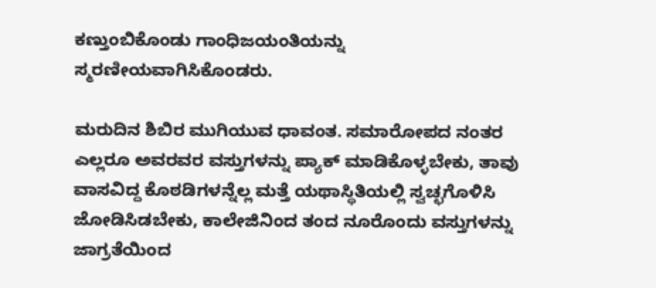ಕಣ್ತುಂಬಿಕೊಂಡು ಗಾಂಧಿಜಯಂತಿಯನ್ನು ಸ್ಮರಣೀಯವಾಗಿಸಿಕೊಂಡರು.

ಮರುದಿನ ಶಿಬಿರ ಮುಗಿಯುವ ಧಾವಂತ. ಸಮಾರೋಪದ ನಂತರ ಎಲ್ಲರೂ ಅವರವರ ವಸ್ತುಗಳನ್ನು ಪ್ಯಾಕ್ ಮಾಡಿಕೊಳ್ಳಬೇಕು, ತಾವು ವಾಸವಿದ್ದ ಕೊಠಡಿಗಳನ್ನೆಲ್ಲ ಮತ್ತೆ ಯಥಾಸ್ಥಿತಿಯಲ್ಲಿ ಸ್ವಚ್ಛಗೊಳಿಸಿ ಜೋಡಿಸಿಡಬೇಕು, ಕಾಲೇಜಿನಿಂದ ತಂದ ನೂರೊಂದು ವಸ್ತುಗಳನ್ನು ಜಾಗ್ರತೆಯಿಂದ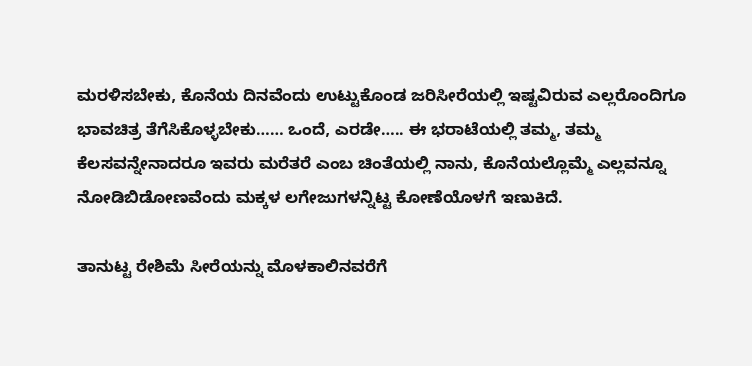ಮರಳಿಸಬೇಕು, ಕೊನೆಯ ದಿನವೆಂದು ಉಟ್ಟುಕೊಂಡ ಜರಿಸೀರೆಯಲ್ಲಿ ಇಷ್ಟವಿರುವ ಎಲ್ಲರೊಂದಿಗೂ ಭಾವಚಿತ್ರ ತೆಗೆಸಿಕೊಳ್ಳಬೇಕು…… ಒಂದೆ, ಎರಡೇ….. ಈ ಭರಾಟೆಯಲ್ಲಿ ತಮ್ಮ, ತಮ್ಮ ಕೆಲಸವನ್ನೇನಾದರೂ ಇವರು ಮರೆತರೆ ಎಂಬ ಚಿಂತೆಯಲ್ಲಿ ನಾನು, ಕೊನೆಯಲ್ಲೊಮ್ಮೆ ಎಲ್ಲವನ್ನೂ ನೋಡಿಬಿಡೋಣವೆಂದು ಮಕ್ಕಳ ಲಗೇಜುಗಳನ್ನಿಟ್ಟ ಕೋಣೆಯೊಳಗೆ ಇಣುಕಿದೆ.

ತಾನುಟ್ಟ ರೇಶಿಮೆ ಸೀರೆಯನ್ನು ಮೊಳಕಾಲಿನವರೆಗೆ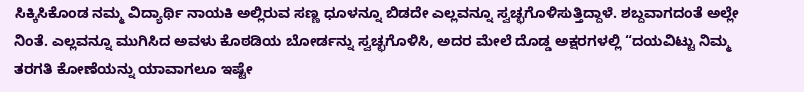ಸಿಕ್ಕಿಸಿಕೊಂಡ ನಮ್ಮ ವಿದ್ಯಾರ್ಥಿ ನಾಯಕಿ ಅಲ್ಲಿರುವ ಸಣ್ಣ ಧೂಳನ್ನೂ ಬಿಡದೇ ಎಲ್ಲವನ್ನೂ ಸ್ವಚ್ಛಗೊಳಿಸುತ್ತಿದ್ದಾಳೆ. ಶಬ್ದವಾಗದಂತೆ ಅಲ್ಲೇ ನಿಂತೆ. ಎಲ್ಲವನ್ನೂ ಮುಗಿಸಿದ ಅವಳು ಕೊಠಡಿಯ ಬೋರ್ಡನ್ನು ಸ್ವಚ್ಛಗೊಳಿಸಿ, ಅದರ ಮೇಲೆ ದೊಡ್ಡ ಅಕ್ಷರಗಳಲ್ಲಿ “ದಯವಿಟ್ಟು ನಿಮ್ಮ ತರಗತಿ ಕೋಣೆಯನ್ನು ಯಾವಾಗಲೂ ಇಷ್ಟೇ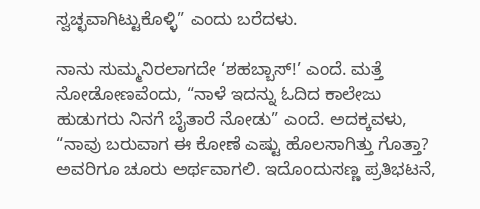ಸ್ವಚ್ಛವಾಗಿಟ್ಟುಕೊಳ್ಳಿ” ಎಂದು ಬರೆದಳು.

ನಾನು ಸುಮ್ಮನಿರಲಾಗದೇ ‘ಶಹಬ್ಬಾಸ್!’ ಎಂದೆ. ಮತ್ತೆ ನೋಡೋಣವೆಂದು, “ನಾಳೆ ಇದನ್ನು ಓದಿದ ಕಾಲೇಜು ಹುಡುಗರು ನಿನಗೆ ಬೈತಾರೆ ನೋಡು” ಎಂದೆ. ಅದಕ್ಕವಳು, “ನಾವು ಬರುವಾಗ ಈ ಕೋಣೆ ಎಷ್ಟು ಹೊಲಸಾಗಿತ್ತು ಗೊತ್ತಾ? ಅವರಿಗೂ ಚೂರು ಅರ್ಥವಾಗಲಿ. ಇದೊಂದುಸಣ್ಣ ಪ್ರತಿಭಟನೆ,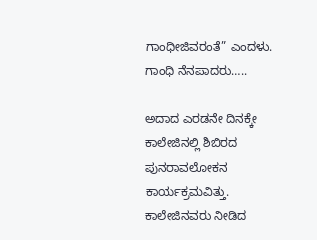ಗಾಂಧೀಜಿವರಂತೆ” ಎಂದಳು. ಗಾಂಧಿ ನೆನಪಾದರು…..

ಅದಾದ ಎರಡನೇ ದಿನಕ್ಕೇ ಕಾಲೇಜಿನಲ್ಲಿ ಶಿಬಿರದ ಪುನರಾವಲೋಕನ ಕಾರ್ಯಕ್ರಮವಿತ್ತು. ಕಾಲೇಜಿನವರು ನೀಡಿದ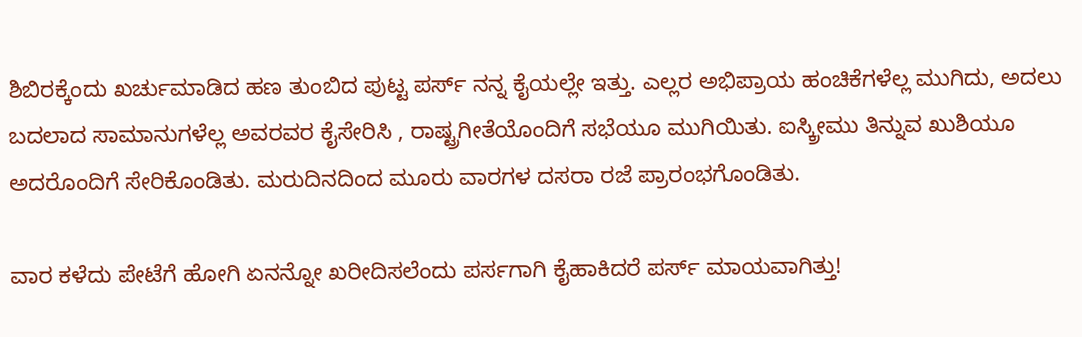ಶಿಬಿರಕ್ಕೆಂದು ಖರ್ಚುಮಾಡಿದ ಹಣ ತುಂಬಿದ ಪುಟ್ಟ ಪರ್ಸ್ ನನ್ನ ಕೈಯಲ್ಲೇ ಇತ್ತು. ಎಲ್ಲರ ಅಭಿಪ್ರಾಯ ಹಂಚಿಕೆಗಳೆಲ್ಲ ಮುಗಿದು, ಅದಲು ಬದಲಾದ ಸಾಮಾನುಗಳೆಲ್ಲ ಅವರವರ ಕೈಸೇರಿಸಿ , ರಾಷ್ಟ್ರಗೀತೆಯೊಂದಿಗೆ ಸಭೆಯೂ ಮುಗಿಯಿತು. ಐಸ್ಕ್ರೀಮು ತಿನ್ನುವ ಖುಶಿಯೂ ಅದರೊಂದಿಗೆ ಸೇರಿಕೊಂಡಿತು. ಮರುದಿನದಿಂದ ಮೂರು ವಾರಗಳ ದಸರಾ ರಜೆ ಪ್ರಾರಂಭಗೊಂಡಿತು.

ವಾರ ಕಳೆದು ಪೇಟೆಗೆ ಹೋಗಿ ಏನನ್ನೋ ಖರೀದಿಸಲೆಂದು ಪರ್ಸಗಾಗಿ ಕೈಹಾಕಿದರೆ ಪರ್ಸ್ ಮಾಯವಾಗಿತ್ತು!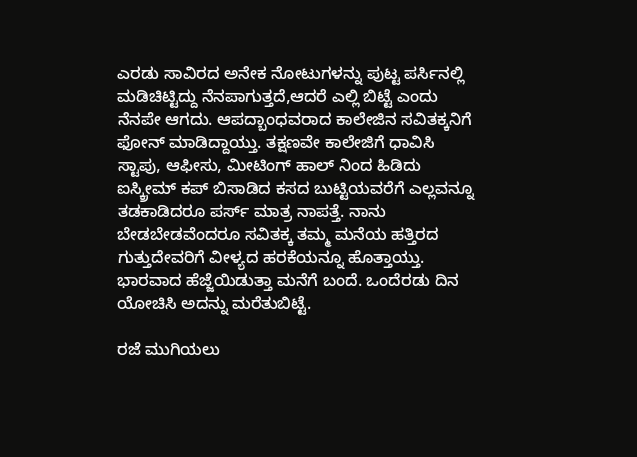ಎರಡು ಸಾವಿರದ ಅನೇಕ ನೋಟುಗಳನ್ನು ಪುಟ್ಟ ಪರ್ಸಿನಲ್ಲಿ ಮಡಿಚಿಟ್ಟಿದ್ದು ನೆನಪಾಗುತ್ತದೆ,ಆದರೆ ಎಲ್ಲಿ ಬಿಟ್ಟೆ ಎಂದು ನೆನಪೇ ಆಗದು. ಆಪದ್ಬಾಂಧವರಾದ ಕಾಲೇಜಿನ ಸವಿತಕ್ಕನಿಗೆ ಫೋನ್ ಮಾಡಿದ್ದಾಯ್ತು. ತಕ್ಷಣವೇ ಕಾಲೇಜಿಗೆ ಧಾವಿಸಿ ಸ್ಟಾಪು, ಆಫೀಸು, ಮೀಟಿಂಗ್ ಹಾಲ್ ನಿಂದ ಹಿಡಿದು ಐಸ್ಕ್ರೀಮ್ ಕಪ್ ಬಿಸಾಡಿದ ಕಸದ ಬುಟ್ಟಿಯವರೆಗೆ ಎಲ್ಲವನ್ನೂ ತಡಕಾಡಿದರೂ ಪರ್ಸ್ ಮಾತ್ರ ನಾಪತ್ತೆ. ನಾನು ಬೇಡಬೇಡವೆಂದರೂ ಸವಿತಕ್ಕ ತಮ್ಮ ಮನೆಯ ಹತ್ತಿರದ ಗುತ್ತುದೇವರಿಗೆ ವೀಳ್ಯದ ಹರಕೆಯನ್ನೂ ಹೊತ್ತಾಯ್ತು. ಭಾರವಾದ ಹೆಜ್ಜೆಯಿಡುತ್ತಾ ಮನೆಗೆ ಬಂದೆ. ಒಂದೆರಡು ದಿನ ಯೋಚಿಸಿ ಅದನ್ನು ಮರೆತುಬಿಟ್ಟೆ.

ರಜೆ ಮುಗಿಯಲು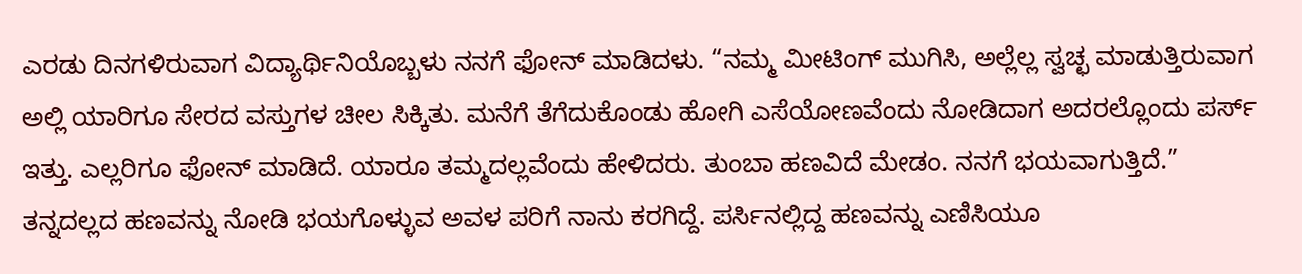ಎರಡು ದಿನಗಳಿರುವಾಗ ವಿದ್ಯಾರ್ಥಿನಿಯೊಬ್ಬಳು ನನಗೆ ಫೋನ್ ಮಾಡಿದಳು. “ನಮ್ಮ ಮೀಟಿಂಗ್ ಮುಗಿಸಿ, ಅಲ್ಲೆಲ್ಲ ಸ್ವಚ್ಛ ಮಾಡುತ್ತಿರುವಾಗ ಅಲ್ಲಿ ಯಾರಿಗೂ ಸೇರದ ವಸ್ತುಗಳ ಚೀಲ ಸಿಕ್ಕಿತು. ಮನೆಗೆ ತೆಗೆದುಕೊಂಡು ಹೋಗಿ ಎಸೆಯೋಣವೆಂದು ನೋಡಿದಾಗ ಅದರಲ್ಲೊಂದು ಪರ್ಸ್ ಇತ್ತು. ಎಲ್ಲರಿಗೂ ಫೋನ್ ಮಾಡಿದೆ. ಯಾರೂ ತಮ್ಮದಲ್ಲವೆಂದು ಹೇಳಿದರು. ತುಂಬಾ ಹಣವಿದೆ ಮೇಡಂ. ನನಗೆ ಭಯವಾಗುತ್ತಿದೆ.” ತನ್ನದಲ್ಲದ ಹಣವನ್ನು ನೋಡಿ ಭಯಗೊಳ್ಳುವ ಅವಳ ಪರಿಗೆ ನಾನು ಕರಗಿದ್ದೆ. ಪರ್ಸಿನಲ್ಲಿದ್ದ ಹಣವನ್ನು ಎಣಿಸಿಯೂ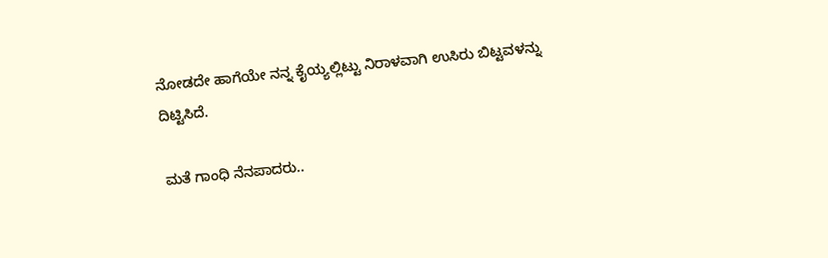ನೋಡದೇ ಹಾಗೆಯೇ ನನ್ನ ಕೈಯ್ಯಲ್ಲಿಟ್ಟು ನಿರಾಳವಾಗಿ ಉಸಿರು ಬಿಟ್ಟವಳನ್ನು ದಿಟ್ಟಿಸಿದೆ.

ಮತೆ ಗಾಂಧಿ ನೆನಪಾದರು..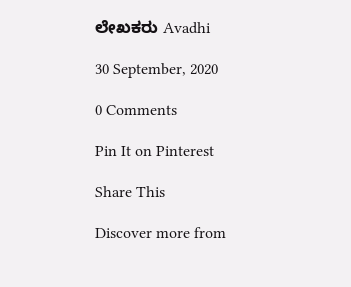ಲೇಖಕರು Avadhi

30 September, 2020

0 Comments

Pin It on Pinterest

Share This

Discover more from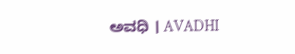ಅವಧಿ । AVADHI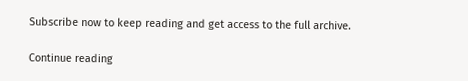Subscribe now to keep reading and get access to the full archive.

Continue reading